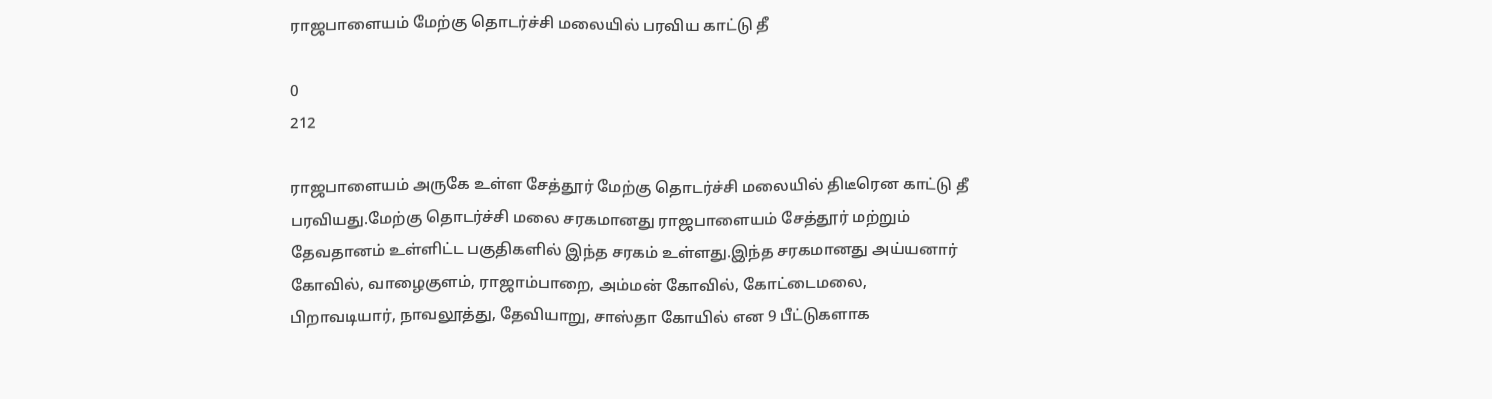ராஜபாளையம் மேற்கு தொடர்ச்சி மலையில் பரவிய காட்டு தீ

0
212

ராஜபாளையம் அருகே உள்ள சேத்தூர் மேற்கு தொடர்ச்சி மலையில் திடீரென காட்டு தீ பரவியது.மேற்கு தொடர்ச்சி மலை சரகமானது ராஜபாளையம் சேத்தூர் மற்றும் தேவதானம் உள்ளிட்ட பகுதிகளில் இந்த சரகம் உள்ளது.இந்த சரகமானது அய்யனார் கோவில், வாழைகுளம், ராஜாம்பாறை, அம்மன் கோவில், கோட்டைமலை, பிறாவடியார், நாவலூத்து, தேவியாறு, சாஸ்தா கோயில் என 9 பீட்டுகளாக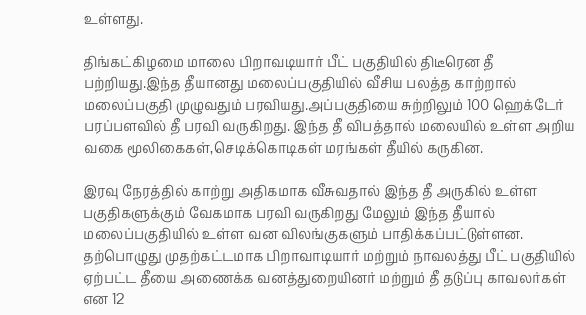உள்ளது.

திங்கட்கிழமை மாலை பிறாவடியார் பீட் பகுதியில் திடீரென தீ பற்றியது.இந்த தீயானது மலைப்பகுதியில் வீசிய பலத்த காற்றால் மலைப்பகுதி முழுவதும் பரவியது.அப்பகுதியை சுற்றிலும் 100 ஹெக்டேர் பரப்பளவில் தீ பரவி வருகிறது. இந்த தீ விபத்தால் மலையில் உள்ள அறிய வகை மூலிகைகள்,செடிக்கொடிகள் மரங்கள் தீயில் கருகின.

இரவு நேரத்தில் காற்று அதிகமாக வீசுவதால் இந்த தீ அருகில் உள்ள பகுதிகளுக்கும் வேகமாக பரவி வருகிறது மேலும் இந்த தீயால் மலைப்பகுதியில் உள்ள வன விலங்குகளும் பாதிக்கப்பட்டுள்ளன.
தற்பொழுது முதற்கட்டமாக பிறாவாடியார் மற்றும் நாவலத்து பீட் பகுதியில் ஏற்பட்ட தீயை அணைக்க வனத்துறையினர் மற்றும் தீ தடுப்பு காவலர்கள் என 12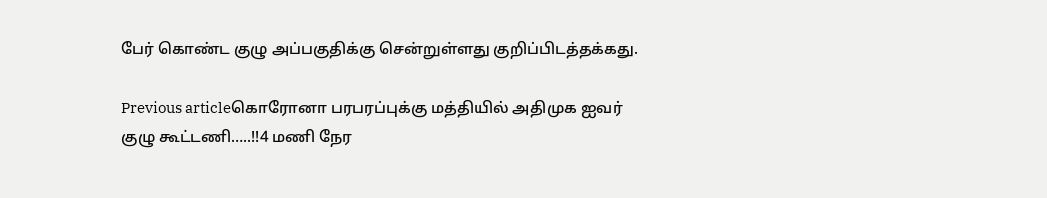பேர் கொண்ட குழு அப்பகுதிக்கு சென்றுள்ளது குறிப்பிடத்தக்கது.

Previous articleகொரோனா பரபரப்புக்கு மத்தியில் அதிமுக ஐவர் குழு கூட்டணி…..!!4 மணி நேர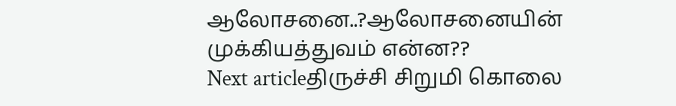ஆலோசனை..?ஆலோசனையின் முக்கியத்துவம் என்ன??
Next articleதிருச்சி சிறுமி கொலை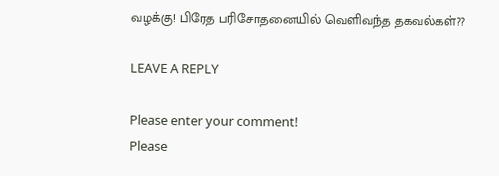வழக்கு! பிரேத பரிசோதனையில் வெளிவந்த தகவல்கள்??

LEAVE A REPLY

Please enter your comment!
Please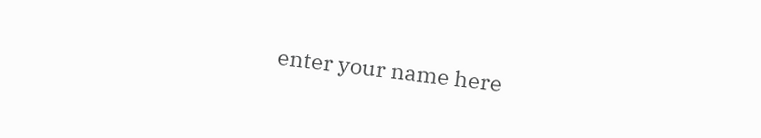enter your name here